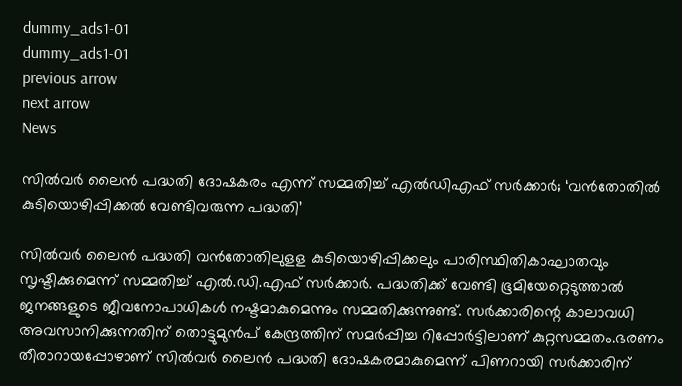dummy_ads1-01
dummy_ads1-01
previous arrow
next arrow
News

സിൽവർ ലൈന്‍ പദ്ധതി ദോഷകരം എന്ന് സമ്മതിച്ച് എല്‍ഡിഎഫ് സര്‍ക്കാര്‍; ‘വന്‍തോതില്‍ കുടിയൊഴിപ്പിക്കല്‍ വേണ്ടിവരുന്ന പദ്ധതി’

സില്‍വര്‍ ലൈന്‍ പദ്ധതി വന്‍തോതിലുളള കുടിയൊഴിപ്പിക്കലും പാരിസ്ഥിതികാഘാതവും സൃഷ്ടിക്കുമെന്ന് സമ്മതിച്ച് എല്‍.ഡി.എഫ് സര്‍ക്കാര്‍. പദ്ധതിക്ക് വേണ്ടി ഭൂമിയേറ്റെടുത്താല്‍ ജനങ്ങളുടെ ജീവനോപാധികള്‍ നഷ്ടമാകുമെന്നും സമ്മതിക്കുന്നുണ്ട്. സര്‍ക്കാരിന്റെ കാലാവധി അവസാനിക്കുന്നതിന് തൊട്ടുമുന്‍പ് കേന്ദ്രത്തിന് സമര്‍പ്പിച്ച റിപ്പോര്‍ട്ടിലാണ് കുറ്റസമ്മതം.ഭരണം തീരാറായപ്പോഴാണ് സില്‍വര്‍ ലൈന്‍ പദ്ധതി ദോഷകരമാകുമെന്ന് പിണറായി സര്‍ക്കാരിന്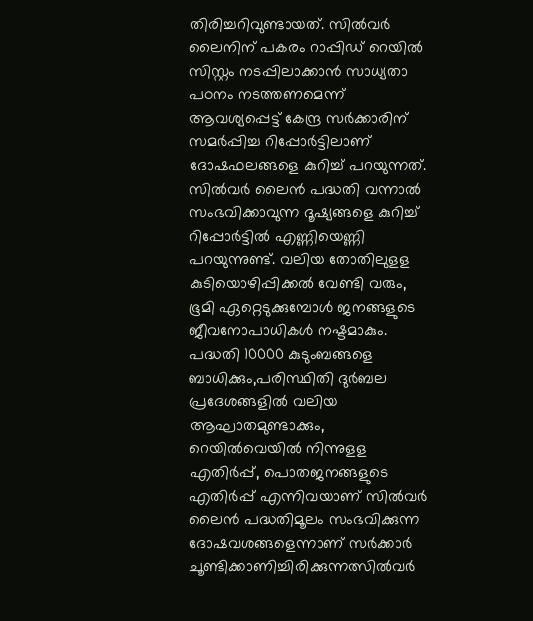തിരിച്ചറിവുണ്ടായത്. സില്‍വര്‍ ലൈനിന് പകരം റാപ്പിഡ് റെയില്‍ സിസ്റ്റം നടപ്പിലാക്കാന്‍ സാധ്യതാ പഠനം നടത്തണമെന്ന് ആവശ്യപ്പെട്ട് കേന്ദ്ര സര്‍ക്കാരിന് സമര്‍പ്പിച്ച റിപ്പോര്‍ട്ടിലാണ് ദോഷഫലങ്ങളെ കുറിച്ച് പറയുന്നത്. സില്‍വര്‍ ലൈന്‍ പദ്ധതി വന്നാല്‍ സംഭവിക്കാവുന്ന ദൂഷ്യങ്ങളെ കുറിച്ച് റിപ്പോര്‍ട്ടില്‍ എണ്ണിയെണ്ണി പറയുന്നുണ്ട്. വലിയ തോതിലുളള കുടിയൊഴിപ്പിക്കല്‍ വേണ്ടി വരും, ഭൂമി ഏറ്റെടുക്കുമ്പോള്‍ ജനങ്ങളുടെ ജീവനോപാധികള്‍ നഷ്ടമാകും. പദ്ധതി 10000 കുടുംബങ്ങളെ ബാധിക്കും,പരിസ്ഥിതി ദുര്‍ബല പ്രദേശങ്ങളില്‍ വലിയ ആഘാതമുണ്ടാക്കും, റെയില്‍വെയില്‍ നിന്നുളള എതിര്‍പ്പ്, പൊതജനങ്ങളുടെ എതിര്‍പ്പ് എന്നിവയാണ് സില്‍വര്‍ ലൈന്‍ പദ്ധതിമൂലം സംഭവിക്കുന്ന ദോഷവശങ്ങളെന്നാണ് സര്‍ക്കാര്‍ ചൂണ്ടിക്കാണിച്ചിരിക്കുന്നത്സില്‍വര്‍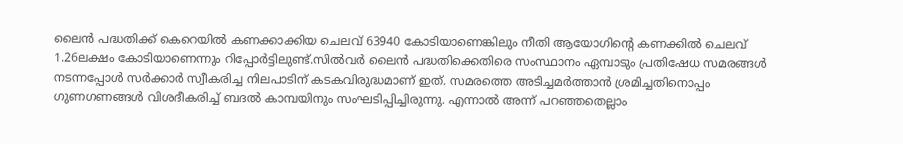ലൈന്‍ പദ്ധതിക്ക് കെറെയില്‍ കണക്കാക്കിയ ചെലവ് 63940 കോടിയാണെങ്കിലും നീതി ആയോഗിന്റെ കണക്കില്‍ ചെലവ് 1.26ലക്ഷം കോടിയാണെന്നും റിപ്പോര്‍ട്ടിലുണ്ട്.സില്‍വര്‍ ലൈന്‍ പദ്ധതിക്കെതിരെ സംസ്ഥാനം ഏമ്പാടും പ്രതിഷേധ സമരങ്ങള്‍ നടന്നപ്പോള്‍ സര്‍ക്കാര്‍ സ്വീകരിച്ച നിലപാടിന് കടകവിരുദ്ധമാണ് ഇത്. സമരത്തെ അടിച്ചമര്‍ത്താന്‍ ശ്രമിച്ചതിനൊപ്പം ഗുണഗണങ്ങള്‍ വിശദീകരിച്ച് ബദല്‍ കാമ്പയിനും സംഘടിപ്പിച്ചിരുന്നു. എന്നാല്‍ അന്ന് പറഞ്ഞതെല്ലാം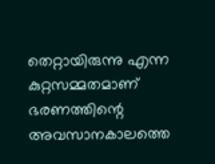തെറ്റായിരുന്നു എന്ന കുറ്റസമ്മതമാണ് ഭരണത്തിന്റെ അവസാനകാലത്തെ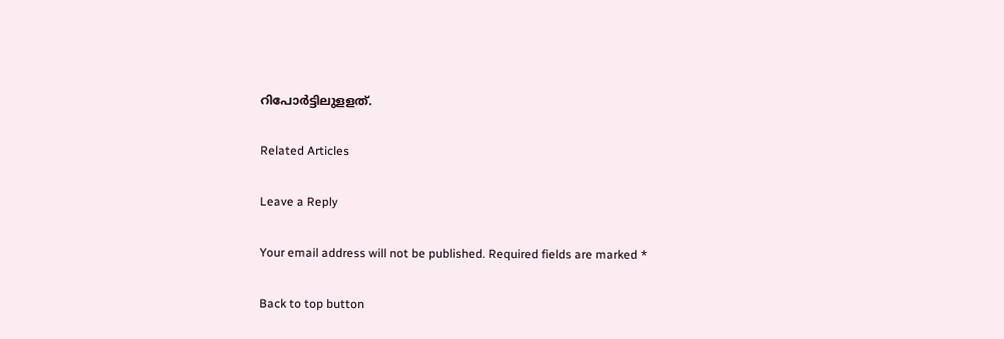റിപോര്‍ട്ടിലുളളത്.

Related Articles

Leave a Reply

Your email address will not be published. Required fields are marked *

Back to top button